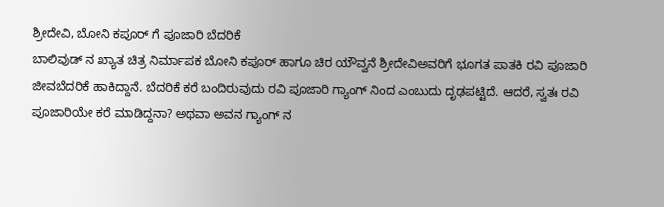ಶ್ರೀದೇವಿ, ಬೋನಿ ಕಪೂರ್ ಗೆ ಪೂಜಾರಿ ಬೆದರಿಕೆ
ಬಾಲಿವುಡ್ ನ ಖ್ಯಾತ ಚಿತ್ರ ನಿರ್ಮಾಪಕ ಬೋನಿ ಕಪೂರ್ ಹಾಗೂ ಚಿರ ಯೌವ್ವನೆ ಶ್ರೀದೇವಿಅವರಿಗೆ ಭೂಗತ ಪಾತಕಿ ರವಿ ಪೂಜಾರಿ ಜೀವಬೆದರಿಕೆ ಹಾಕಿದ್ದಾನೆ. ಬೆದರಿಕೆ ಕರೆ ಬಂದಿರುವುದು ರವಿ ಪೂಜಾರಿ ಗ್ಯಾಂಗ್ ನಿಂದ ಎಂಬುದು ದೃಢಪಟ್ಟಿದೆ. ಆದರೆ, ಸ್ವತಃ ರವಿ ಪೂಜಾರಿಯೇ ಕರೆ ಮಾಡಿದ್ದನಾ? ಅಥವಾ ಅವನ ಗ್ಯಾಂಗ್ ನ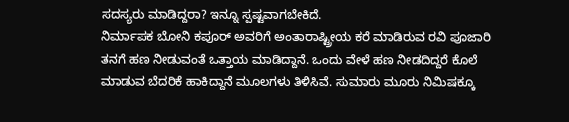ಸದಸ್ಯರು ಮಾಡಿದ್ದರಾ? ಇನ್ನೂ ಸ್ಪಷ್ಟವಾಗಬೇಕಿದೆ.
ನಿರ್ಮಾಪಕ ಬೋನಿ ಕಪೂರ್ ಅವರಿಗೆ ಅಂತಾರಾಷ್ಟ್ರೀಯ ಕರೆ ಮಾಡಿರುವ ರವಿ ಪೂಜಾರಿ ತನಗೆ ಹಣ ನೀಡುವಂತೆ ಒತ್ತಾಯ ಮಾಡಿದ್ದಾನೆ. ಒಂದು ವೇಳೆ ಹಣ ನೀಡದಿದ್ದರೆ ಕೊಲೆ ಮಾಡುವ ಬೆದರಿಕೆ ಹಾಕಿದ್ದಾನೆ ಮೂಲಗಳು ತಿಳಿಸಿವೆ. ಸುಮಾರು ಮೂರು ನಿಮಿಷಕ್ಕೂ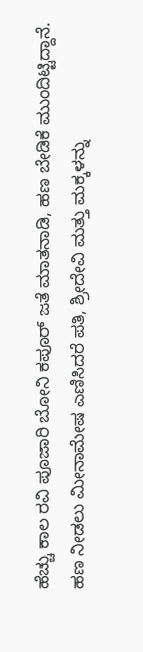ಹೆಚ್ಚು ಕಾಲ ರವಿ ಪೂಜಾರಿ ಬೋನಿ ಕಪೂರ್ ಜತೆ ಮಾತನಾಡಿ, ಹಣ ಬೇಡಿಕೆ ಮುಂದಿಟ್ಟಿದ್ದಾನೆ.
ಹಣ ನೀಡಲು ಮೀನಾಮೇಷ ಎಣಿಸಿದರೆ ಪತಿ, ಶ್ರೀದೇವಿ ಮತ್ತು ಮಕ್ಕಳನ್ನು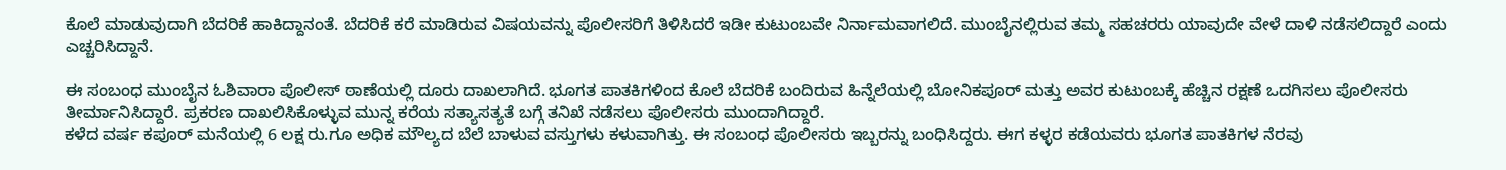ಕೊಲೆ ಮಾಡುವುದಾಗಿ ಬೆದರಿಕೆ ಹಾಕಿದ್ದಾನಂತೆ. ಬೆದರಿಕೆ ಕರೆ ಮಾಡಿರುವ ವಿಷಯವನ್ನು ಪೊಲೀಸರಿಗೆ ತಿಳಿಸಿದರೆ ಇಡೀ ಕುಟುಂಬವೇ ನಿರ್ನಾಮವಾಗಲಿದೆ. ಮುಂಬೈನಲ್ಲಿರುವ ತಮ್ಮ ಸಹಚರರು ಯಾವುದೇ ವೇಳೆ ದಾಳಿ ನಡೆಸಲಿದ್ದಾರೆ ಎಂದು ಎಚ್ಚರಿಸಿದ್ದಾನೆ.

ಈ ಸಂಬಂಧ ಮುಂಬೈನ ಓಶಿವಾರಾ ಪೊಲೀಸ್ ಠಾಣೆಯಲ್ಲಿ ದೂರು ದಾಖಲಾಗಿದೆ. ಭೂಗತ ಪಾತಕಿಗಳಿಂದ ಕೊಲೆ ಬೆದರಿಕೆ ಬಂದಿರುವ ಹಿನ್ನೆಲೆಯಲ್ಲಿ ಬೋನಿಕಪೂರ್ ಮತ್ತು ಅವರ ಕುಟುಂಬಕ್ಕೆ ಹೆಚ್ಚಿನ ರಕ್ಷಣೆ ಒದಗಿಸಲು ಪೊಲೀಸರು ತೀರ್ಮಾನಿಸಿದ್ದಾರೆ. ಪ್ರಕರಣ ದಾಖಲಿಸಿಕೊಳ್ಳುವ ಮುನ್ನ ಕರೆಯ ಸತ್ಯಾಸತ್ಯತೆ ಬಗ್ಗೆ ತನಿಖೆ ನಡೆಸಲು ಪೊಲೀಸರು ಮುಂದಾಗಿದ್ದಾರೆ.
ಕಳೆದ ವರ್ಷ ಕಪೂರ್ ಮನೆಯಲ್ಲಿ 6 ಲಕ್ಷ ರು.ಗೂ ಅಧಿಕ ಮೌಲ್ಯದ ಬೆಲೆ ಬಾಳುವ ವಸ್ತುಗಳು ಕಳುವಾಗಿತ್ತು. ಈ ಸಂಬಂಧ ಪೊಲೀಸರು ಇಬ್ಬರನ್ನು ಬಂಧಿಸಿದ್ದರು. ಈಗ ಕಳ್ಳರ ಕಡೆಯವರು ಭೂಗತ ಪಾತಕಿಗಳ ನೆರವು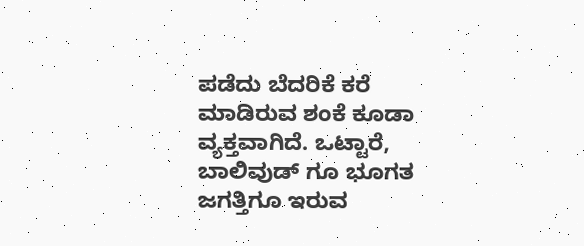ಪಡೆದು ಬೆದರಿಕೆ ಕರೆ ಮಾಡಿರುವ ಶಂಕೆ ಕೂಡಾ ವ್ಯಕ್ತವಾಗಿದೆ. ಒಟ್ಟಾರೆ, ಬಾಲಿವುಡ್ ಗೂ ಭೂಗತ ಜಗತ್ತಿಗೂ ಇರುವ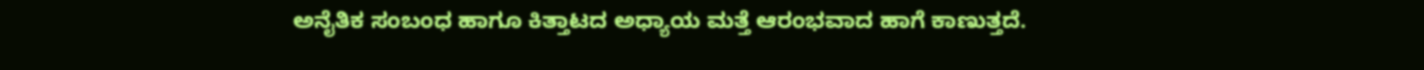ಅನೈತಿಕ ಸಂಬಂಧ ಹಾಗೂ ಕಿತ್ತಾಟದ ಅಧ್ಯಾಯ ಮತ್ತೆ ಆರಂಭವಾದ ಹಾಗೆ ಕಾಣುತ್ತದೆ.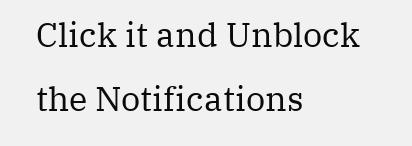Click it and Unblock the Notifications